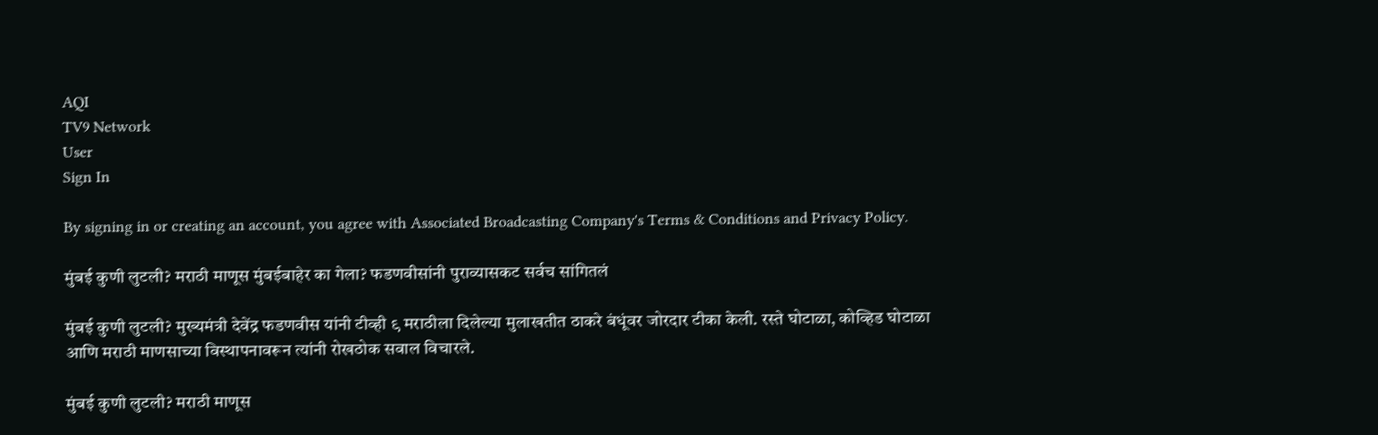AQI
TV9 Network
User
Sign In

By signing in or creating an account, you agree with Associated Broadcasting Company's Terms & Conditions and Privacy Policy.

मुंबई कुणी लुटली? मराठी माणूस मुंबईबाहेर का गेला? फडणवीसांनी पुराव्यासकट सर्वच सांगितलं

मुंबई कुणी लुटली? मुख्यमंत्री देवेंद्र फडणवीस यांनी टीव्ही ९ मराठीला दिलेल्या मुलाखतीत ठाकरे बंधूंवर जोरदार टीका केली. रस्ते घोटाळा, कोव्हिड घोटाळा आणि मराठी माणसाच्या विस्थापनावरून त्यांनी रोखठोक सवाल विचारले.

मुंबई कुणी लुटली? मराठी माणूस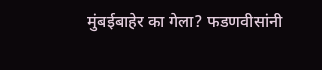मुंबईबाहेर का गेला? फडणवीसांनी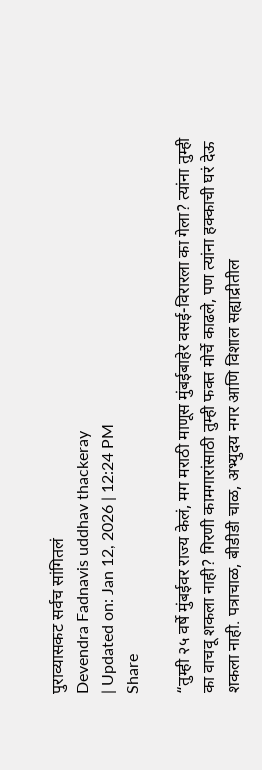पुराव्यासकट सर्वच सांगितलं
Devendra Fadnavis uddhav thackeray
| Updated on: Jan 12, 2026 | 12:24 PM
Share

“तुम्ही २५ वर्षे मुंबईवर राज्य केलं, मग मराठी माणूस मुंबईबाहेर वसई-विरारला का गेला? त्यांना तुम्ही का वाचवू शकला नाही? गिरणी कामगारांसाठी तुम्ही फक्त मोर्चे काढले, पण त्यांना हक्काची घरं देऊ शकला नाही. पत्राचाळ, बीडीडी चाळ, अभ्युदय नगर आणि विशाल सह्याद्रीतील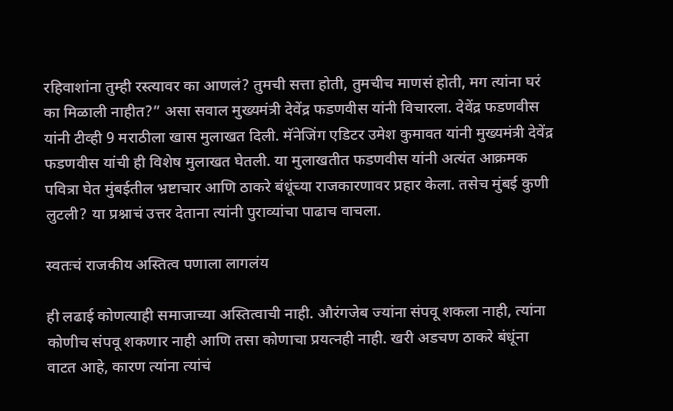रहिवाशांना तुम्ही रस्त्यावर का आणलं? तुमची सत्ता होती, तुमचीच माणसं होती, मग त्यांना घरं का मिळाली नाहीत?” असा सवाल मुख्यमंत्री देवेंद्र फडणवीस यांनी विचारला. देवेंद्र फडणवीस यांनी टीव्ही 9 मराठीला खास मुलाखत दिली. मॅनेजिंग एडिटर उमेश कुमावत यांनी मुख्यमंत्री देवेंद्र फडणवीस यांची ही विशेष मुलाखत घेतली. या मुलाखतीत फडणवीस यांनी अत्यंत आक्रमक पवित्रा घेत मुंबईतील भ्रष्टाचार आणि ठाकरे बंधूंच्या राजकारणावर प्रहार केला. तसेच मुंबई कुणी लुटली? या प्रश्नाचं उत्तर देताना त्यांनी पुराव्यांचा पाढाच वाचला.

स्वतःचं राजकीय अस्तित्व पणाला लागलंय

ही लढाई कोणत्याही समाजाच्या अस्तित्वाची नाही. औरंगजेब ज्यांना संपवू शकला नाही, त्यांना कोणीच संपवू शकणार नाही आणि तसा कोणाचा प्रयत्नही नाही. खरी अडचण ठाकरे बंधूंना वाटत आहे, कारण त्यांना त्यांचं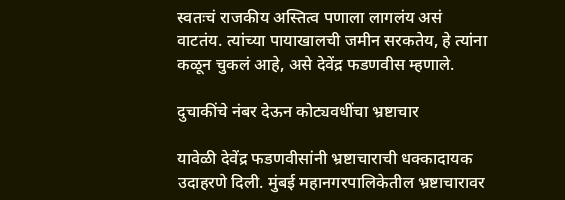स्वतःचं राजकीय अस्तित्व पणाला लागलंय असं वाटतंय. त्यांच्या पायाखालची जमीन सरकतेय, हे त्यांना कळून चुकलं आहे, असे देवेंद्र फडणवीस म्हणाले.

दुचाकींचे नंबर देऊन कोट्यवधींचा भ्रष्टाचार

यावेळी देवेंद्र फडणवीसांनी भ्रष्टाचाराची धक्कादायक उदाहरणे दिली. मुंबई महानगरपालिकेतील भ्रष्टाचारावर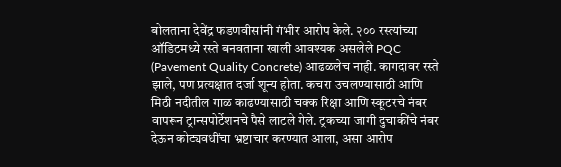बोलताना देवेंद्र फडणवीसांनी गंभीर आरोप केले. २०० रस्त्यांच्या ऑडिटमध्ये रस्ते बनवताना खाली आवश्यक असलेले PQC (Pavement Quality Concrete) आढळलेच नाही. कागदावर रस्ते झाले, पण प्रत्यक्षात दर्जा शून्य होता. कचरा उचलण्यासाठी आणि मिठी नदीतील गाळ काढण्यासाठी चक्क रिक्षा आणि स्कूटरचे नंबर वापरून ट्रान्सपोर्टेशनचे पैसे लाटले गेले. ट्रकच्या जागी दुचाकींचे नंबर देऊन कोट्यवधींचा भ्रष्टाचार करण्यात आला, असा आरोप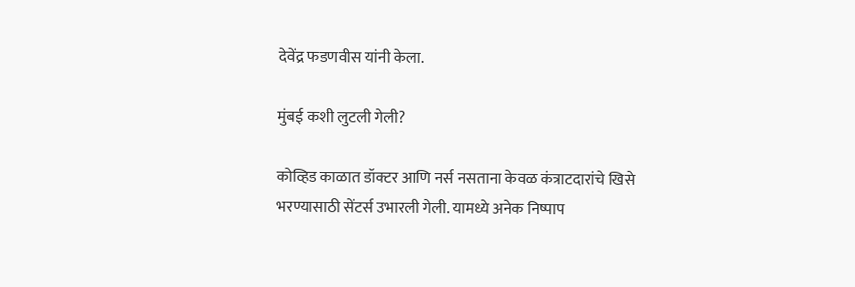देवेंद्र फडणवीस यांनी केला.

मुंबई कशी लुटली गेली?

कोव्हिड काळात डॉक्टर आणि नर्स नसताना केवळ कंत्राटदारांचे खिसे भरण्यासाठी सेंटर्स उभारली गेली. यामध्ये अनेक निष्पाप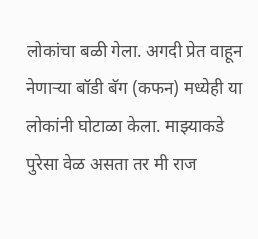लोकांचा बळी गेला. अगदी प्रेत वाहून नेणाऱ्या बॉडी बॅग (कफन) मध्येही या लोकांनी घोटाळा केला. माझ्याकडे पुरेसा वेळ असता तर मी राज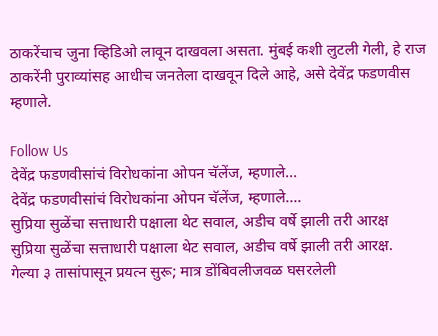ठाकरेंचाच जुना व्हिडिओ लावून दाखवला असता. मुंबई कशी लुटली गेली, हे राज ठाकरेंनी पुराव्यांसह आधीच जनतेला दाखवून दिले आहे, असे देवेंद्र फडणवीस म्हणाले.

Follow Us
देवेंद्र फडणवीसांचं विरोधकांना ओपन चॅलेंज, म्हणाले...
देवेंद्र फडणवीसांचं विरोधकांना ओपन चॅलेंज, म्हणाले....
सुप्रिया सुळेंचा सत्ताधारी पक्षाला थेट सवाल, अडीच वर्षे झाली तरी आरक्ष
सुप्रिया सुळेंचा सत्ताधारी पक्षाला थेट सवाल, अडीच वर्षे झाली तरी आरक्ष.
गेल्या ३ तासांपासून प्रयत्न सुरू; मात्र डोंबिवलीजवळ घसरलेली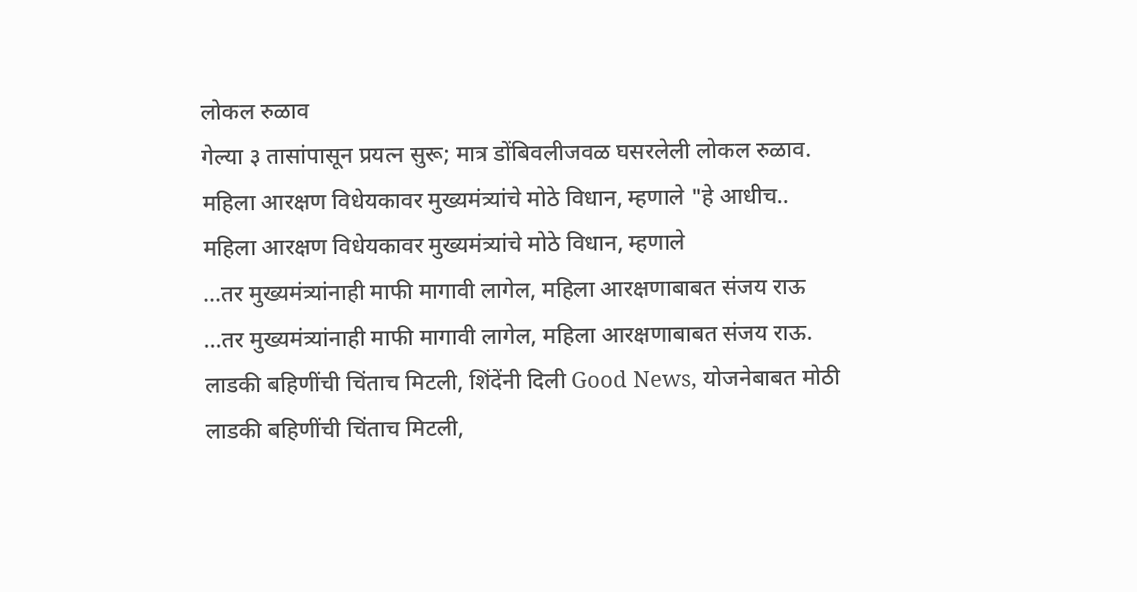लोकल रुळाव
गेल्या ३ तासांपासून प्रयत्न सुरू; मात्र डोंबिवलीजवळ घसरलेली लोकल रुळाव.
महिला आरक्षण विधेयकावर मुख्यमंत्र्यांचे मोठे विधान, म्हणाले "हे आधीच..
महिला आरक्षण विधेयकावर मुख्यमंत्र्यांचे मोठे विधान, म्हणाले
...तर मुख्यमंत्र्यांनाही माफी मागावी लागेल, महिला आरक्षणाबाबत संजय राऊ
...तर मुख्यमंत्र्यांनाही माफी मागावी लागेल, महिला आरक्षणाबाबत संजय राऊ.
लाडकी बहिणींची चिंताच मिटली, शिंदेंनी दिली Good News, योजनेबाबत मोठी
लाडकी बहिणींची चिंताच मिटली,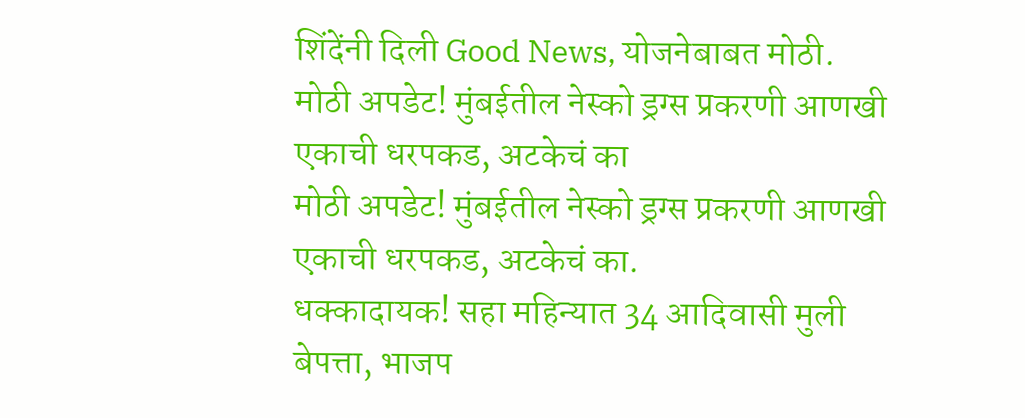शिंदेंनी दिली Good News, योजनेबाबत मोठी.
मोठी अपडेट! मुंबईतील नेस्को ड्रग्स प्रकरणी आणखी एकाची धरपकड, अटकेचं का
मोठी अपडेट! मुंबईतील नेस्को ड्रग्स प्रकरणी आणखी एकाची धरपकड, अटकेचं का.
धक्कादायक! सहा महिन्यात 34 आदिवासी मुली बेपत्ता, भाजप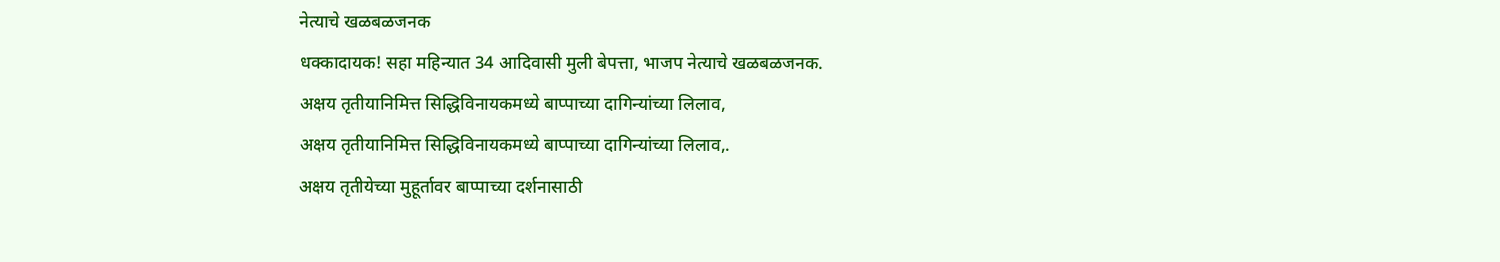नेत्याचे खळबळजनक
धक्कादायक! सहा महिन्यात 34 आदिवासी मुली बेपत्ता, भाजप नेत्याचे खळबळजनक.
अक्षय तृतीयानिमित्त सिद्धिविनायकमध्ये बाप्पाच्या दागिन्यांच्या लिलाव,
अक्षय तृतीयानिमित्त सिद्धिविनायकमध्ये बाप्पाच्या दागिन्यांच्या लिलाव,.
अक्षय तृतीयेच्या मुहूर्तावर बाप्पाच्या दर्शनासाठी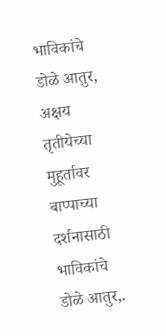भाविकांचे डोळे आतुर,
अक्षय तृतीयेच्या मुहूर्तावर बाप्पाच्या दर्शनासाठी भाविकांचे डोळे आतुर,.